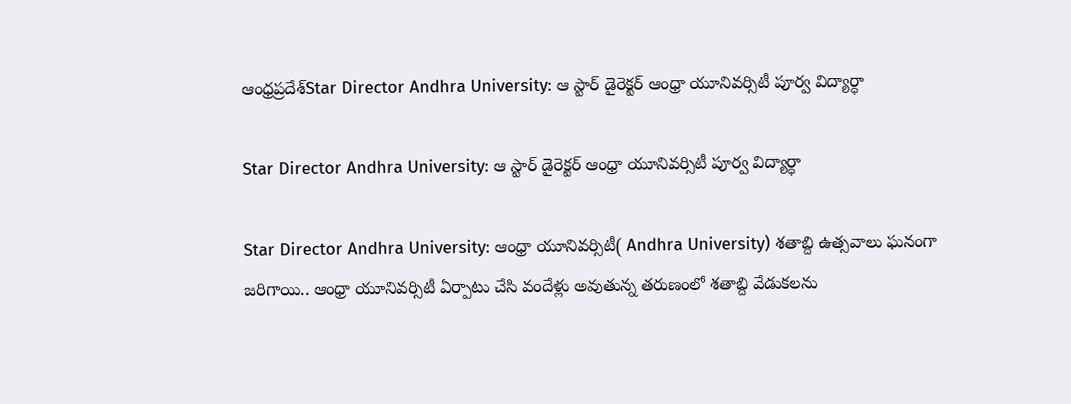ఆంధ్రప్రదేశ్‌Star Director Andhra University: ఆ స్టార్ డైరెక్టర్ ఆంధ్రా యూనివర్సిటీ పూర్వ విద్యార్ధా

Star Director Andhra University: ఆ స్టార్ డైరెక్టర్ ఆంధ్రా యూనివర్సిటీ పూర్వ విద్యార్ధా

Star Director Andhra University: ఆంధ్రా యూనివర్సిటీ( Andhra University) శతాబ్ది ఉత్సవాలు ఘనంగా జరిగాయి.. ఆంధ్రా యూనివర్సిటీ ఏర్పాటు చేసి వందేళ్లు అవుతున్న తరుణంలో శతాబ్ది వేడుకలను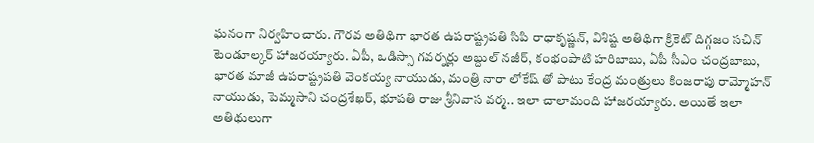ఘనంగా నిర్వహించారు. గౌరవ అతిథిగా భారత ఉపరాష్ట్రపతి సిపి రాధాకృష్ణన్, విశిష్ట అతిథిగా క్రికెట్ దిగ్గజం సచిన్ టెండూల్కర్ హాజరయ్యారు. ఏపీ, ఒడిస్సా గవర్నర్లు అబ్దుల్ నజీర్, కంభంపాటి హరిబాబు, ఏపీ సీఎం చంద్రబాబు, భారత మాజీ ఉపరాష్ట్రపతి వెంకయ్య నాయుడు, మంత్రి నారా లోకేష్ తో పాటు కేంద్ర మంత్రులు కింజరాపు రామ్మోహన్ నాయుడు, పెమ్మసాని చంద్రశేఖర్, భూపతి రాజు శ్రీనివాస వర్మ.. ఇలా చాలామంది హాజరయ్యారు. అయితే ఇలా అతిథులుగా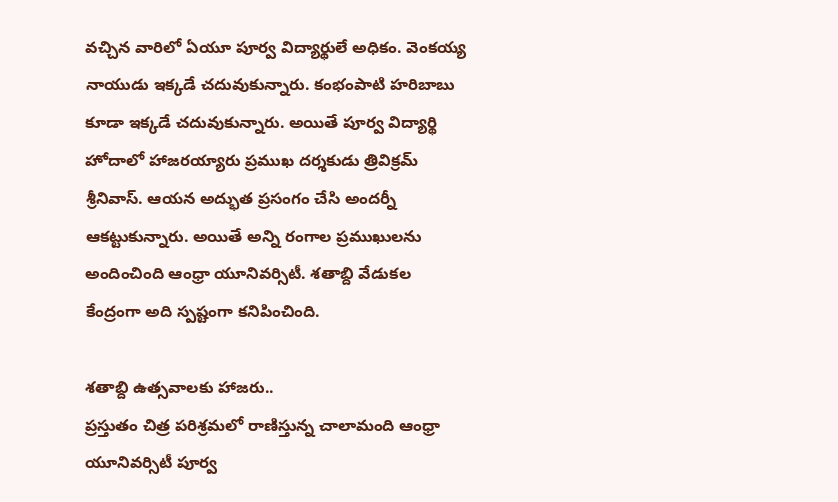వచ్చిన వారిలో ఏయూ పూర్వ విద్యార్థులే అధికం. వెంకయ్య నాయుడు ఇక్కడే చదువుకున్నారు. కంభంపాటి హరిబాబు కూడా ఇక్కడే చదువుకున్నారు. అయితే పూర్వ విద్యార్థి హోదాలో హాజరయ్యారు ప్రముఖ దర్శకుడు త్రివిక్రమ్ శ్రీనివాస్. ఆయన అద్భుత ప్రసంగం చేసి అందర్నీ ఆకట్టుకున్నారు. అయితే అన్ని రంగాల ప్రముఖులను అందించింది ఆంధ్రా యూనివర్సిటీ. శతాబ్ది వేడుకల కేంద్రంగా అది స్పష్టంగా కనిపించింది.

శతాబ్ది ఉత్సవాలకు హాజరు..
ప్రస్తుతం చిత్ర పరిశ్రమలో రాణిస్తున్న చాలామంది ఆంధ్రా యూనివర్సిటీ పూర్వ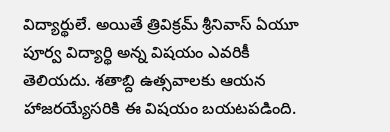విద్యార్థులే. అయితే త్రివిక్రమ్ శ్రీనివాస్ ఏయూ పూర్వ విద్యార్థి అన్న విషయం ఎవరికీ తెలియదు. శతాబ్ది ఉత్సవాలకు ఆయన హాజరయ్యేసరికి ఈ విషయం బయటపడింది.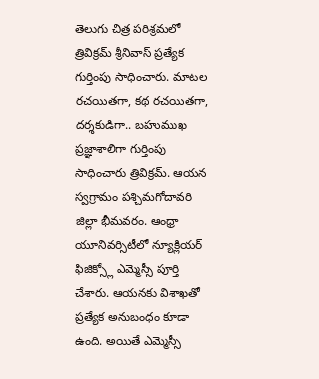తెలుగు చిత్ర పరిశ్రమలో త్రివిక్రమ్ శ్రీనివాస్ ప్రత్యేక గుర్తింపు సాధించారు. మాటల రచయితగా, కథ రచయితగా, దర్శకుడిగా.. బహుముఖ ప్రజ్ఞాశాలిగా గుర్తింపు సాధించారు త్రివిక్రమ్. ఆయన స్వగ్రామం పశ్చిమగోదావరి జిల్లా భీమవరం. ఆంధ్రా యూనివర్సిటీలో న్యూక్లియర్ ఫిజిక్స్లో ఎమ్మెస్సీ పూర్తి చేశారు. ఆయనకు విశాఖతో ప్రత్యేక అనుబంధం కూడా ఉంది. అయితే ఎమ్మెస్సీ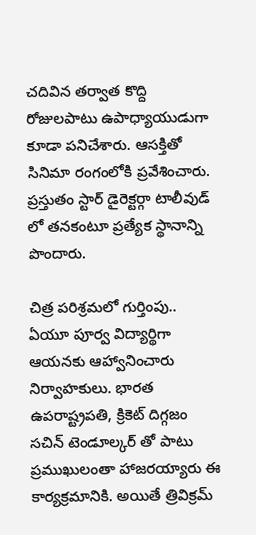చదివిన తర్వాత కొద్ది రోజులపాటు ఉపాధ్యాయుడుగా కూడా పనిచేశారు. ఆసక్తితో సినిమా రంగంలోకి ప్రవేశించారు. ప్రస్తుతం స్టార్ డైరెక్టర్గా టాలీవుడ్ లో తనకంటూ ప్రత్యేక స్థానాన్ని పొందారు.

చిత్ర పరిశ్రమలో గుర్తింపు..
ఏయూ పూర్వ విద్యార్థిగా ఆయనకు ఆహ్వానించారు నిర్వాహకులు. భారత ఉపరాష్ట్రపతి, క్రికెట్ దిగ్గజం సచిన్ టెండూల్కర్ తో పాటు ప్రముఖులంతా హాజరయ్యారు ఈ కార్యక్రమానికి. అయితే త్రివిక్రమ్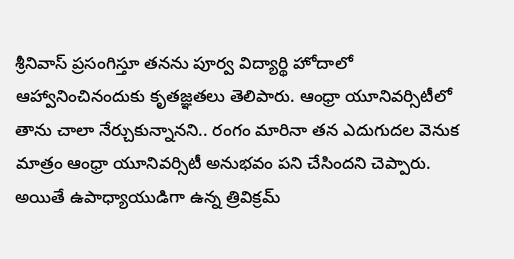శ్రీనివాస్ ప్రసంగిస్తూ తనను పూర్వ విద్యార్థి హోదాలో ఆహ్వానించినందుకు కృతజ్ఞతలు తెలిపారు. ఆంధ్రా యూనివర్సిటీలో తాను చాలా నేర్చుకున్నానని.. రంగం మారినా తన ఎదుగుదల వెనుక మాత్రం ఆంధ్రా యూనివర్సిటీ అనుభవం పని చేసిందని చెప్పారు. అయితే ఉపాధ్యాయుడిగా ఉన్న త్రివిక్రమ్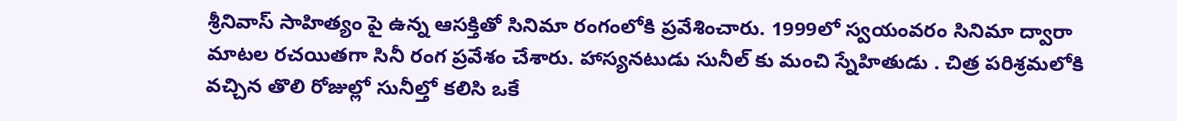శ్రీనివాస్ సాహిత్యం పై ఉన్న ఆసక్తితో సినిమా రంగంలోకి ప్రవేశించారు. 1999లో స్వయంవరం సినిమా ద్వారా మాటల రచయితగా సినీ రంగ ప్రవేశం చేశారు. హాస్యనటుడు సునీల్ కు మంచి స్నేహితుడు . చిత్ర పరిశ్రమలోకి వచ్చిన తొలి రోజుల్లో సునీల్తో కలిసి ఒకే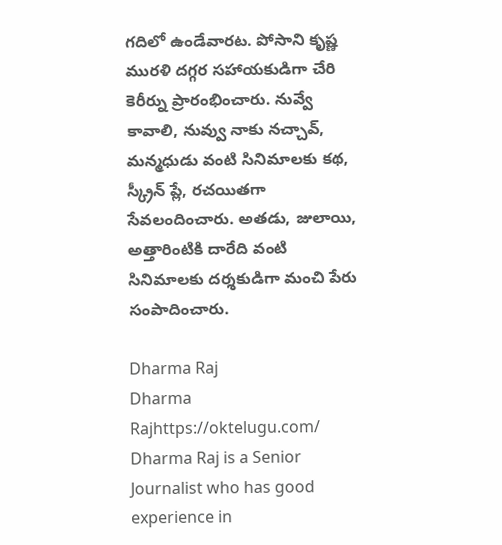గదిలో ఉండేవారట. పోసాని కృష్ణ మురళి దగ్గర సహాయకుడిగా చేరి కెరీర్ను ప్రారంభించారు. నువ్వే కావాలి, నువ్వు నాకు నచ్చావ్, మన్మధుడు వంటి సినిమాలకు కథ, స్క్రీన్ ప్లే, రచయితగా సేవలందించారు. అతడు, జులాయి, అత్తారింటికి దారేది వంటి సినిమాలకు దర్శకుడిగా మంచి పేరు సంపాదించారు.

Dharma Raj
Dharma Rajhttps://oktelugu.com/
Dharma Raj is a Senior Journalist who has good experience in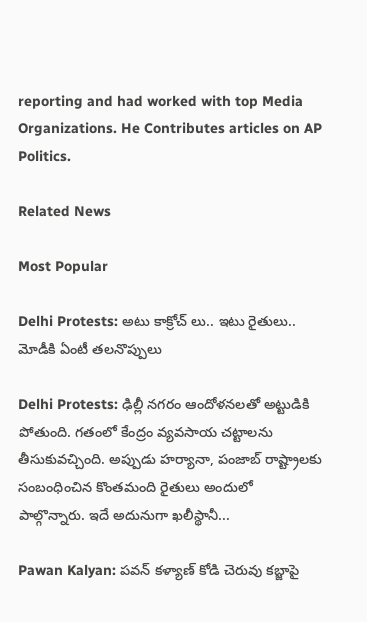reporting and had worked with top Media Organizations. He Contributes articles on AP Politics.

Related News

Most Popular

Delhi Protests: అటు కాక్రోచ్ లు.. ఇటు రైతులు.. మోడీకి ఏంటీ తలనొప్పులు

Delhi Protests: ఢిల్లీ నగరం ఆందోళనలతో అట్టుడికి పోతుంది. గతంలో కేంద్రం వ్యవసాయ చట్టాలను తీసుకువచ్చింది. అప్పుడు హర్యానా, పంజాబ్ రాష్ట్రాలకు సంబంధించిన కొంతమంది రైతులు అందులో పాల్గొన్నారు. ఇదే అదునుగా ఖలీస్థానీ...

Pawan Kalyan: పవన్ కళ్యాణ్ కోడి చెరువు కబ్జాపై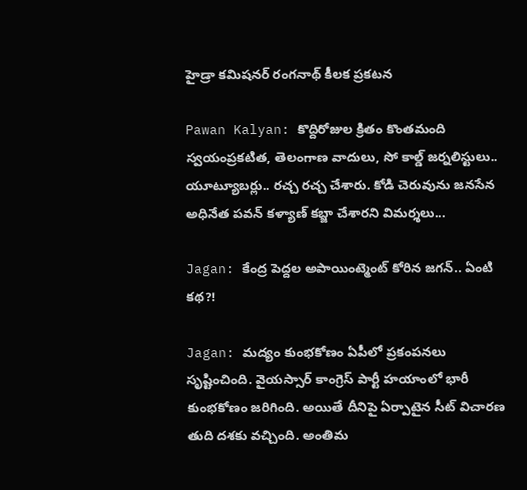హైడ్రా కమిషనర్ రంగనాథ్ కీలక ప్రకటన

Pawan Kalyan: కొద్దిరోజుల క్రితం కొంతమంది స్వయంప్రకటిత, తెలంగాణ వాదులు, సో కాల్డ్ జర్నలిస్టులు.. యూట్యూబర్లు.. రచ్చ రచ్చ చేశారు. కోడి చెరువును జనసేన అధినేత పవన్ కళ్యాణ్ కబ్జా చేశారని విమర్శలు...

Jagan: కేంద్ర పెద్దల అపాయింట్మెంట్ కోరిన జగన్.. ఏంటి కథ?!

Jagan: మద్యం కుంభకోణం ఏపీలో ప్రకంపనలు సృష్టించింది. వైయస్సార్ కాంగ్రెస్ పార్టీ హయాంలో భారీ కుంభకోణం జరిగింది. అయితే దీనిపై ఏర్పాటైన సీట్ విచారణ తుది దశకు వచ్చింది. అంతిమ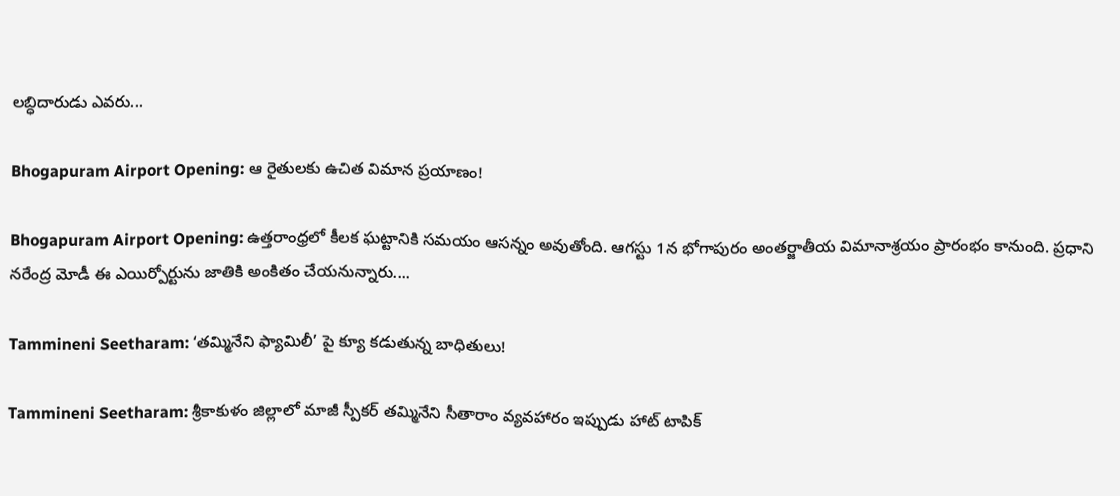లబ్ధిదారుడు ఎవరు...

Bhogapuram Airport Opening: ఆ రైతులకు ఉచిత విమాన ప్రయాణం!

Bhogapuram Airport Opening: ఉత్తరాంధ్రలో కీలక ఘట్టానికి సమయం ఆసన్నం అవుతోంది. ఆగస్టు 1న భోగాపురం అంతర్జాతీయ విమానాశ్రయం ప్రారంభం కానుంది. ప్రధాని నరేంద్ర మోడీ ఈ ఎయిర్పోర్టును జాతికి అంకితం చేయనున్నారు....

Tammineni Seetharam: ‘తమ్మినేని ఫ్యామిలీ’ పై క్యూ కడుతున్న బాధితులు!

Tammineni Seetharam: శ్రీకాకుళం జిల్లాలో మాజీ స్పీకర్ తమ్మినేని సీతారాం వ్యవహారం ఇప్పుడు హాట్ టాపిక్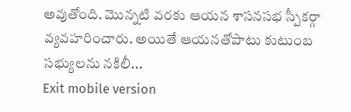అవుతోంది. మొన్నటి వరకు ఆయన శాసనసభ స్పీకర్గా వ్యవహరించారు. అయితే ఆయనతోపాటు కుటుంబ సభ్యులను నకిలీ...
Exit mobile version